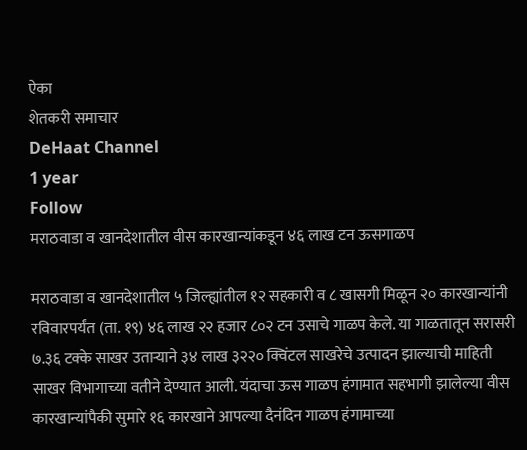ऐका
शेतकरी समाचार
DeHaat Channel
1 year
Follow
मराठवाडा व खानदेशातील वीस कारखान्यांकडून ४६ लाख टन ऊसगाळप

मराठवाडा व खानदेशातील ५ जिल्ह्यांतील १२ सहकारी व ८ खासगी मिळून २० कारखान्यांनी रविवारपर्यंत (ता. १९) ४६ लाख २२ हजार ८०२ टन उसाचे गाळप केले. या गाळतातून सरासरी ७.३६ टक्के साखर उताऱ्याने ३४ लाख ३२२० क्विंटल साखरेचे उत्पादन झाल्याची माहिती साखर विभागाच्या वतीने देण्यात आली. यंदाचा ऊस गाळप हंगामात सहभागी झालेल्या वीस कारखान्यांपैकी सुमारे १६ कारखाने आपल्या दैनंदिन गाळप हंगामाच्या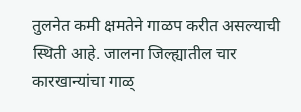तुलनेत कमी क्षमतेने गाळप करीत असल्याची स्थिती आहे. जालना जिल्ह्यातील चार कारखान्यांचा गाळ्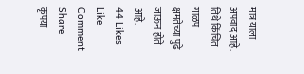मात्र याला अपवाद आहे. तिथे किंचित गाळप क्षमतेच्या पुढे जाऊन होते आहे.
44 Likes
Like
Comment
Share
कृपया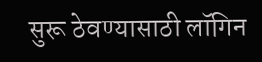सुरू ठेवण्यासाठी लॉगिन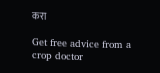करा

Get free advice from a crop doctor